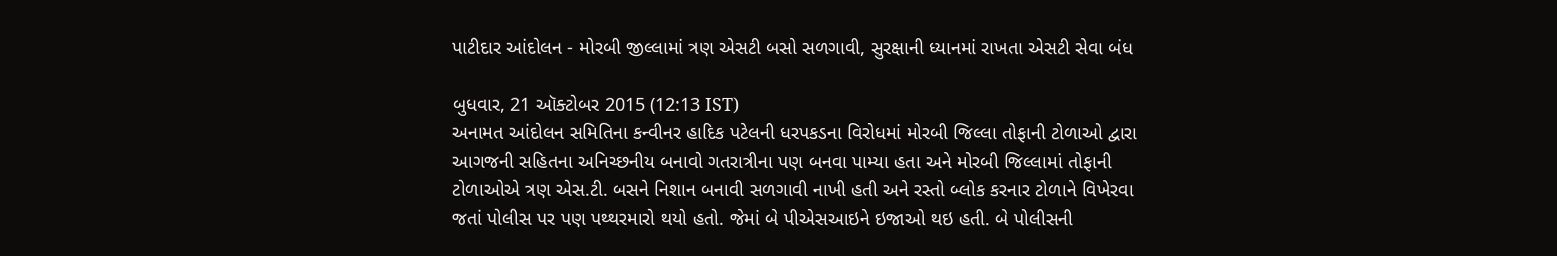પાટીદાર આંદોલન - મોરબી જીલ્લામાં ત્રણ એસટી બસો સળગાવી, સુરક્ષાની ધ્યાનમાં રાખતા એસટી સેવા બંધ

બુધવાર, 21 ઑક્ટોબર 2015 (12:13 IST)
અનામત આંદોલન સમિતિના કન્‍વીનર હાદિક પટેલની ધરપકડના વિરોધમાં મોરબી જિલ્લા તોફાની ટોળાઓ દ્વારા આગજની સહિતના અનિચ્‍છનીય બનાવો ગતરાત્રીના પણ બનવા પામ્‍યા હતા અને મોરબી જિલ્લામાં તોફાની ટોળાઓએ ત્રણ એસ.ટી. બસને નિશાન બનાવી સળગાવી નાખી હતી અને રસ્‍તો બ્‍લોક કરનાર ટોળાને વિખેરવા જતાં પોલીસ પર પણ પથ્‍થરમારો થયો હતો. જેમાં બે પીએસઆઇને ઇજાઓ થઇ હતી. બે પોલીસની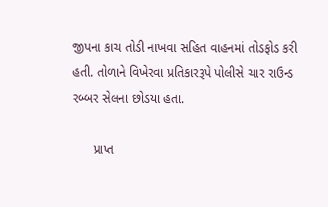જીપના કાચ તોડી નાખવા સહિત વાહનમાં તોડફોડ કરી હતી. તોળાને વિખેરવા પ્રતિકારરૂપે પોલીસે ચાર રાઉન્‍ડ રબ્‍બર સેલના છોડયા હતા.

      પ્રાપ્‍ત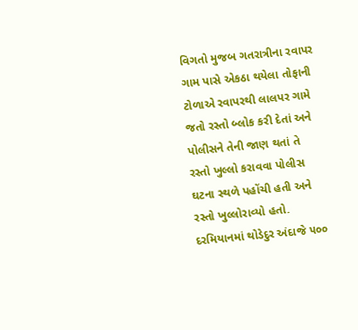વિગતો મુજબ ગતરાત્રીના રવાપર ગામ પાસે એકઠા થયેલા તોફાની ટોળાએ રવાપરથી લાલપર ગામે જતો રસ્‍તો બ્‍લોક કરી દેતાં અને પોલીસને તેની જાણ થતાં તે રસ્‍તો ખુલ્લો કરાવવા પોલીસ ઘટના સ્‍થળે પહોંચી હતી અને રસ્‍તો ખુલ્લોરાવ્‍યો હતો. દરમિયાનમાં થોડેદુર અંદાજે ૫૦૦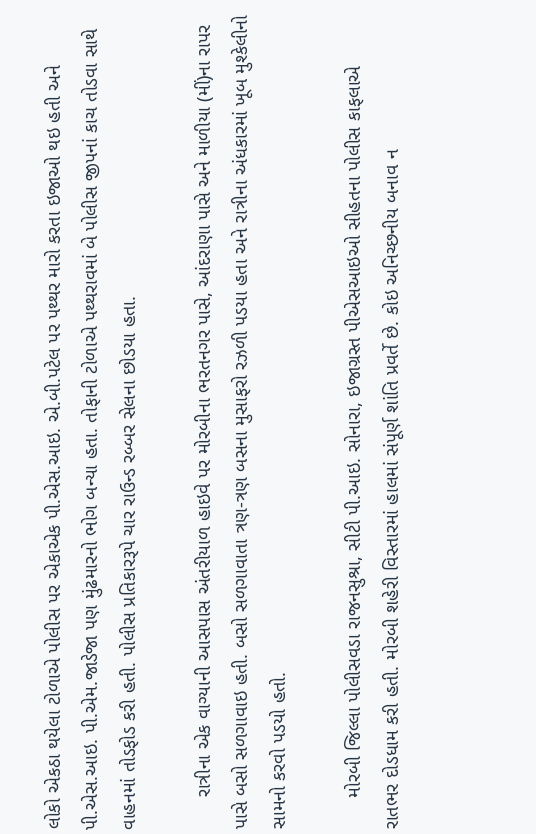લોકો એકઠા થયેલા ટોળાએ પોલીસ પર એકાએક પી.એસ.આઇ. એ.બી.પટેલ પર પથ્‍થર મારો કરતા ઇજાઓ થઇ હતી અને પી.એસ.આઇ. પી.એમ.જાડેજા પણ મુંઢમારનો ભોગ બન્‍યા હતા. તોફાની ટોળાએ પથ્‍થરાવમાં બે પોલીસ જીપનાં કાચ તોડવા સાથે વાહનમાં તોડફોડ કરી હતી. પોલીસ પ્રતિકારરૂપે ચાર રાઉન્‍ડ રબ્‍બર સેલના છોડયા હતા.

      રાત્રીના એક વાગ્‍યાની આસપાસ અંતરીયાળ હાઇવે પર મોરબીના ભરતનગર પાસે, આંદરાણા પાસે અને માળીયા (મીં)ના રાપર પાસે બસો સળગાવાઇ હતી. બસો સળગાવાતા ત્રણ-ત્રણ બસના મુસાફરો રઝળી પડયા હતા અને રાત્રીના અંધકારમાં ખૂબ મુશ્‍કેલીનો સામનો કરવો પડયો હતો.

      મોરબી જિલ્લા પોલીસવડા રાજનસુશ્રા, સીટી પી.આઇ. સોનારા, ઇજાગ્રસ્‍ત પીએસઆઇઓ સીહતના પોલીસ કાફલાએ રાતભર દોડધામ કરી હતી. મોરબી શહેરી વિસ્‍તારમાં હાલમાં સંપૂર્ણ શાંતિ પ્રવર્તે છે. કોઇ અનિચ્‍છનીય બનાવ ન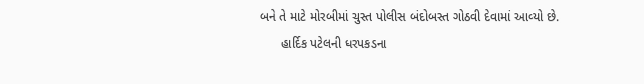બને તે માટે મોરબીમાં ચુસ્‍ત પોલીસ બંદોબસ્‍ત ગોઠવી દેવામાં આવ્‍યો છે.
      હાર્દિક પટેલની ધરપકડના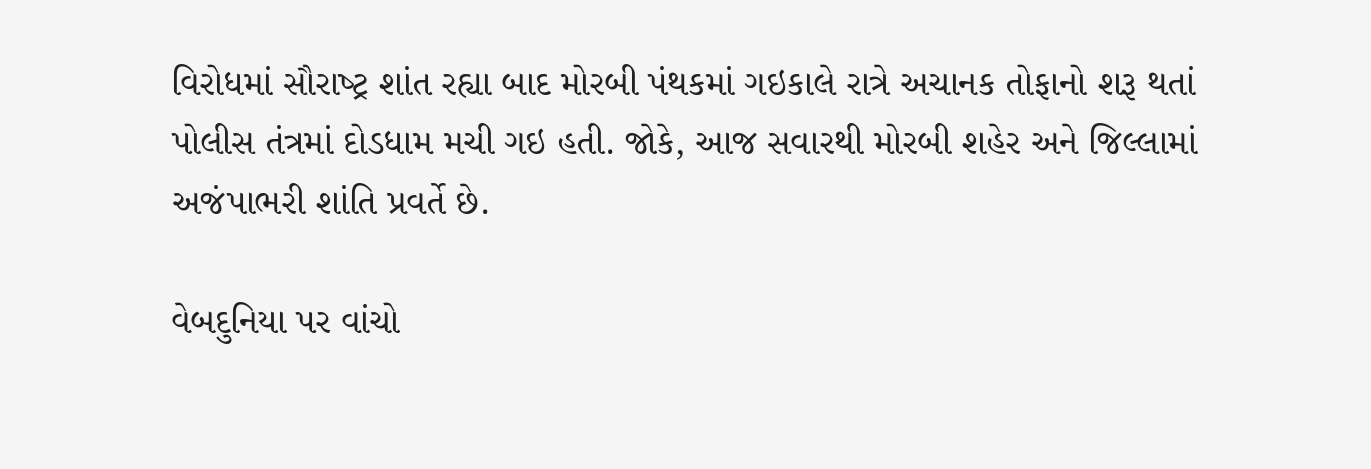વિરોધમાં સૌરાષ્‍ટ્ર શાંત રહ્યા બાદ મોરબી પંથકમાં ગઇકાલે રાત્રે અચાનક તોફાનો શરૂ થતાં પોલીસ તંત્રમાં દોડધામ મચી ગઇ હતી. જોકે, આજ સવારથી મોરબી શહેર અને જિલ્લામાં અજંપાભરી શાંતિ પ્રવર્તે છે.

વેબદુનિયા પર વાંચો